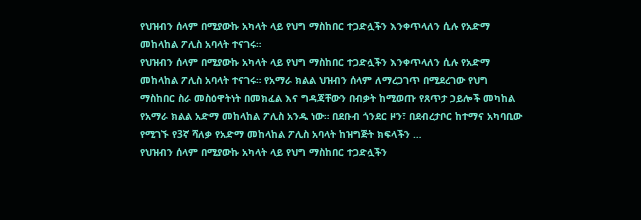የህዝብን ሰላም በሚያውኩ አካላት ላይ የህግ ማስከበር ተጋድሏችን እንቀጥላለን ሲሉ የአድማ መከላከል ፖሊስ አባላት ተናገሩ።
የህዝብን ሰላም በሚያውኩ አካላት ላይ የህግ ማስከበር ተጋድሏችን እንቀጥላለን ሲሉ የአድማ መከላከል ፖሊስ አባላት ተናገሩ። የአማራ ክልል ህዝብን ሰላም ለማረጋገጥ በሚደረገው የህግ ማስከበር ስራ መስዕዋትነት በመክፈል እና ግዳጃቸውን በብቃት ከሚወጡ የጸጥታ ኃይሎች መካከል የአማራ ክልል አድማ መከላከል ፖሊስ አንዱ ነው። በደቡብ ጎንደር ዞን፣ በደብረታቦር ከተማና አካባቢው የሚገኙ የ3ኛ ሻለቃ የአድማ መከላከል ፖሊስ አባላት ከዝግጅት ክፍላችን …
የህዝብን ሰላም በሚያውኩ አካላት ላይ የህግ ማስከበር ተጋድሏችን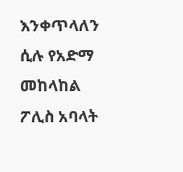እንቀጥላለን ሲሉ የአድማ መከላከል ፖሊስ አባላት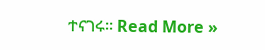ተናገሩ። Read More »